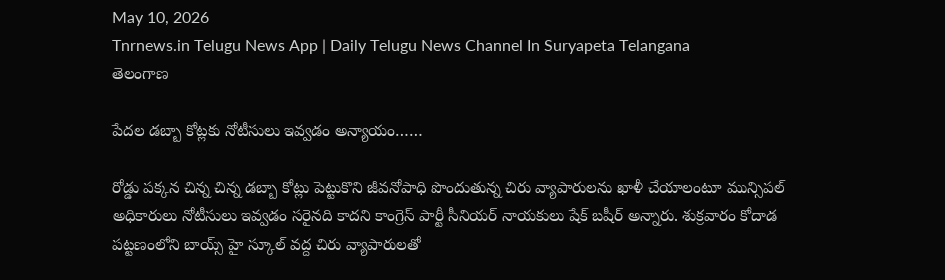May 10, 2026
Tnrnews.in Telugu News App | Daily Telugu News Channel In Suryapeta Telangana
తెలంగాణ

పేదల డబ్బా కోట్లకు నోటీసులు ఇవ్వడం అన్యాయం……

రోడ్డు పక్కన చిన్న చిన్న డబ్బా కోట్లు పెట్టుకొని జీవనోపాధి పొందుతున్న చిరు వ్యాపారులను ఖాళీ చేయాలంటూ మున్సిపల్ అధికారులు నోటీసులు ఇవ్వడం సరైనది కాదని కాంగ్రెస్ పార్టీ సీనియర్ నాయకులు షేక్ బషీర్ అన్నారు. శుక్రవారం కోదాడ పట్టణంలోని బాయ్స్ హై స్కూల్ వద్ద చిరు వ్యాపారులతో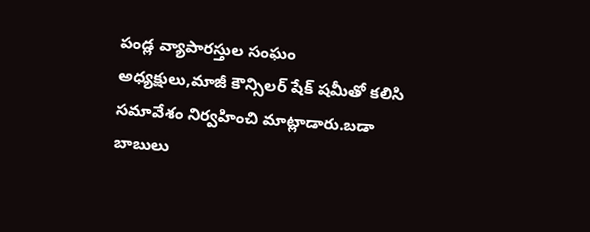పండ్ల వ్యాపారస్తుల సంఘం అధ్యక్షులు,మాజీ కౌన్సిలర్ షేక్ షమీతో కలిసి సమావేశం నిర్వహించి మాట్లాడారు.బడా బాబులు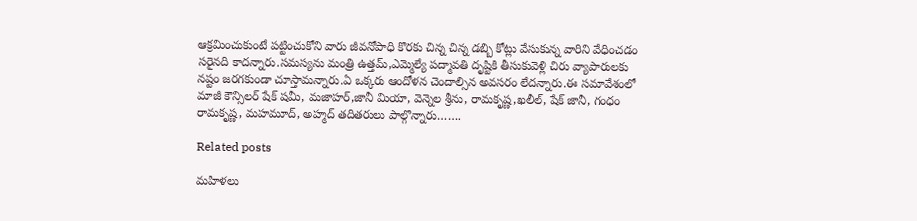ఆక్రమించుకుంటే పట్టించుకోని వారు జీవనోపాధి కొరకు చిన్న చిన్న డబ్బి కోట్లు వేసుకున్న వారిని వేధించడం సరైనది కాదన్నారు.సమస్యను మంత్రి ఉత్తమ్,ఎమ్మెల్యే పద్మావతి దృష్టికి తీసుకువెళ్లి చిరు వ్యాపారులకు నష్టం జరగకుండా చూస్తామన్నారు.ఏ ఒక్కరు ఆందోళన చెందాల్సిన అవసరం లేదన్నారు.ఈ సమావేశంలో మాజీ కౌన్సిలర్ షేక్ షమీ, మజాహర్,జానీ మియా, వెన్నెల శ్రీను, రామకృష్ణ,ఖలీల్, షేక్ జానీ, గంధం రామకృష్ణ, మహమూద్, అహ్మద్ తదితరులు పాల్గొన్నారు…….

Related posts

మహిళలు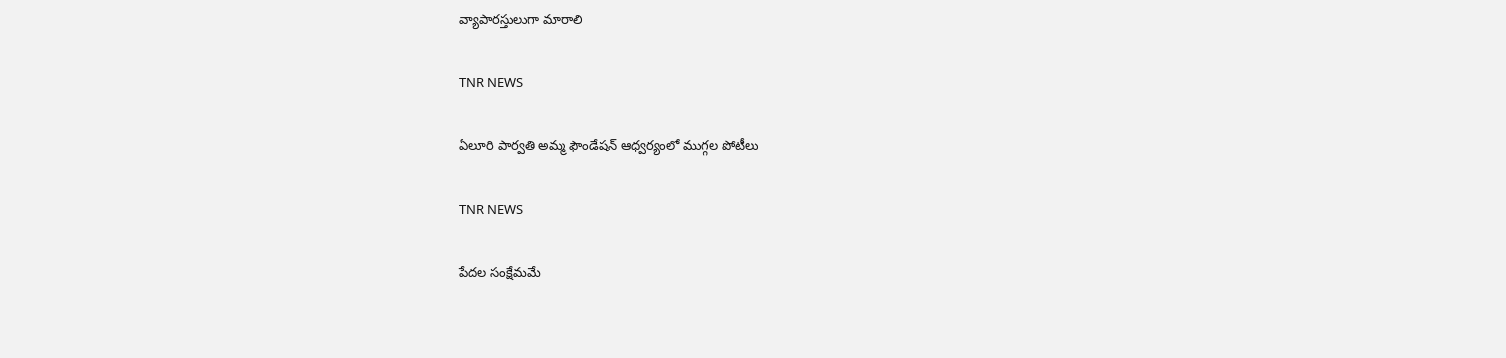వ్యాపారస్తులుగా మారాలి

TNR NEWS

ఏలూరి పార్వతి అమ్మ ఫౌండేషన్ ఆధ్వర్యంలో ముగ్గల పోటీలు

TNR NEWS

పేదల సంక్షేమమే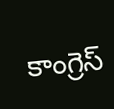కాంగ్రెస్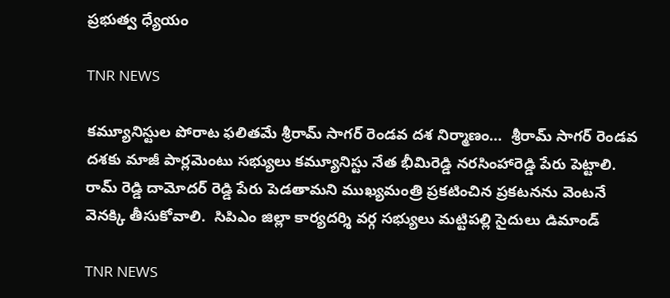ప్రభుత్వ ధ్యేయం

TNR NEWS

కమ్యూనిస్టుల పోరాట ఫలితమే శ్రీరామ్ సాగర్ రెండవ దశ నిర్మాణం…  శ్రీరామ్ సాగర్ రెండవ దశకు మాజీ పార్లమెంటు సభ్యులు కమ్యూనిస్టు నేత భీమిరెడ్డి నరసింహారెడ్డి పేరు పెట్టాలి.  రామ్ రెడ్డి దామోదర్ రెడ్డి పేరు పెడతామని ముఖ్యమంత్రి ప్రకటించిన ప్రకటనను వెంటనే వెనక్కి తీసుకోవాలి.  సిపిఎం జిల్లా కార్యదర్శి వర్గ సభ్యులు మట్టిపల్లి సైదులు డిమాండ్

TNR NEWS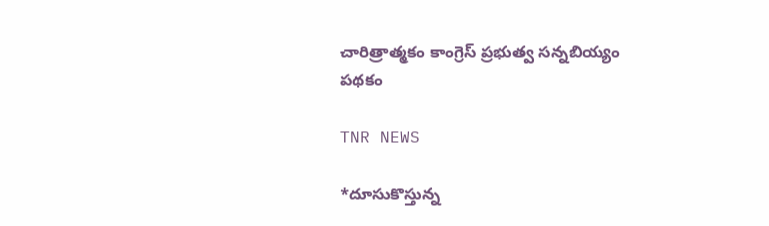చారిత్రాత్మకం కాంగ్రెస్ ప్రభుత్వ సన్నబియ్యం పథకం

TNR NEWS

*దూసుకొస్తున్న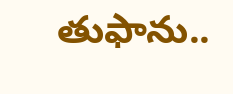తుఫాను..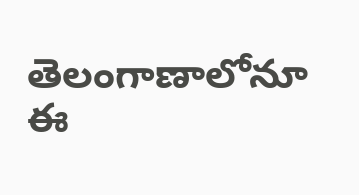తెలంగాణాలోనూ ఈ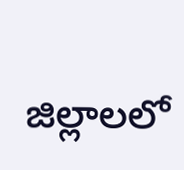జిల్లాలలో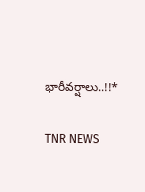భారీవర్షాలు..!!*

TNR NEWS